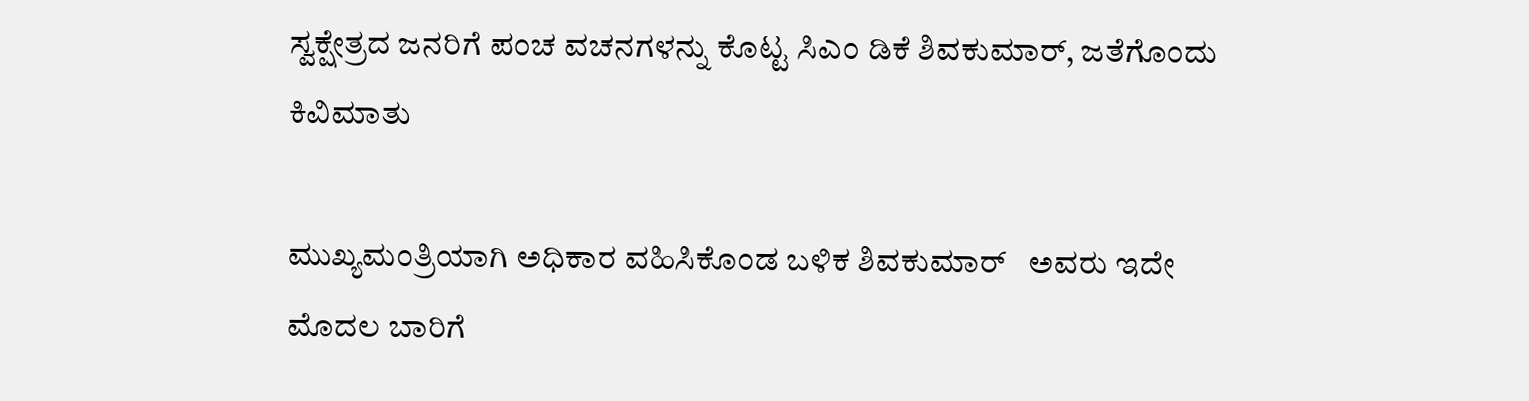ಸ್ವಕ್ಷೇತ್ರದ ಜನರಿಗೆ ಪಂಚ ವಚನಗಳನ್ನು ಕೊಟ್ಟ ಸಿಎಂ ಡಿಕೆ ಶಿವಕುಮಾರ್, ಜತೆಗೊಂದು ಕಿವಿಮಾತು

ಮುಖ್ಯಮಂತ್ರಿಯಾಗಿ ಅಧಿಕಾರ ವಹಿಸಿಕೊಂಡ ಬಳಿಕ ಶಿವಕುಮಾರ್   ಅವರು ಇದೇ ಮೊದಲ ಬಾರಿಗೆ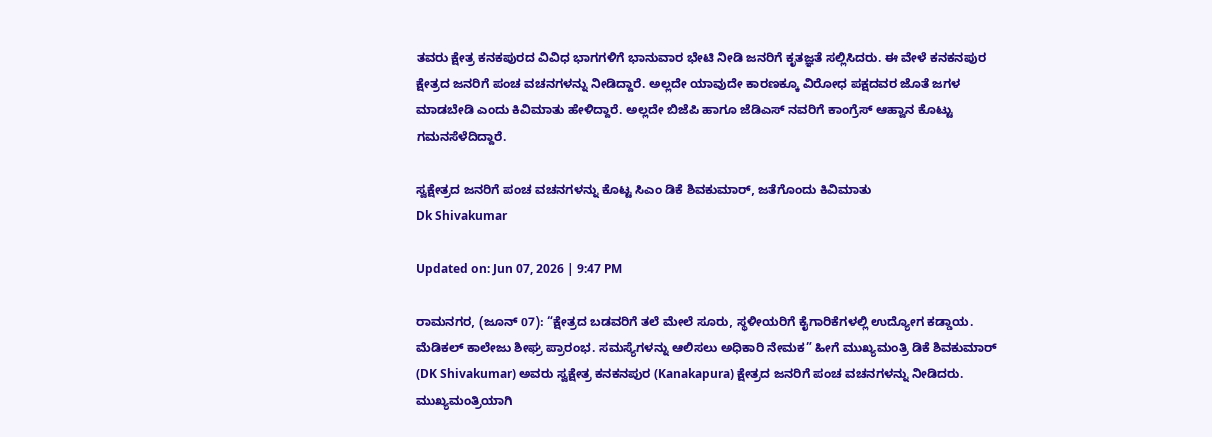ತವರು ಕ್ಷೇತ್ರ ಕನಕಪುರದ ವಿವಿಧ ಭಾಗಗಳಿಗೆ ಭಾನುವಾರ ಭೇಟಿ ನೀಡಿ ಜನರಿಗೆ ಕೃತಜ್ಞತೆ ಸಲ್ಲಿಸಿದರು. ಈ ವೇಳೆ ಕನಕನಪುರ ಕ್ಷೇತ್ರದ ಜನರಿಗೆ ಪಂಚ ವಚನಗಳನ್ನು ನೀಡಿದ್ದಾರೆ. ಅಲ್ಲದೇ ಯಾವುದೇ ಕಾರಣಕ್ಕೂ ವಿರೋಧ ಪಕ್ಷದವರ ಜೊತೆ ಜಗಳ ಮಾಡಬೇಡಿ ಎಂದು ಕಿವಿಮಾತು ಹೇಳಿದ್ದಾರೆ. ಅಲ್ಲದೇ ಬಿಜೆಪಿ ಹಾಗೂ ಜೆಡಿಎಸ್ ನವರಿಗೆ ಕಾಂಗ್ರೆಸ್ ಆಹ್ವಾನ ಕೊಟ್ಟು ಗಮನಸೆಳೆದಿದ್ದಾರೆ.

ಸ್ವಕ್ಷೇತ್ರದ ಜನರಿಗೆ ಪಂಚ ವಚನಗಳನ್ನು ಕೊಟ್ಟ ಸಿಎಂ ಡಿಕೆ ಶಿವಕುಮಾರ್, ಜತೆಗೊಂದು ಕಿವಿಮಾತು
Dk Shivakumar

Updated on: Jun 07, 2026 | 9:47 PM

ರಾಮನಗರ, (ಜೂನ್ 07): “ಕ್ಷೇತ್ರದ ಬಡವರಿಗೆ ತಲೆ ಮೇಲೆ ಸೂರು, ಸ್ಥಳೀಯರಿಗೆ ಕೈಗಾರಿಕೆಗಳಲ್ಲಿ ಉದ್ಯೋಗ ಕಡ್ಡಾಯ. ಮೆಡಿಕಲ್‌ ಕಾಲೇಜು ಶೀಘ್ರ ಪ್ರಾರಂಭ. ಸಮಸ್ಯೆಗಳನ್ನು ಆಲಿಸಲು ಅಧಿಕಾರಿ ನೇಮಕ” ಹೀಗೆ ಮುಖ್ಯಮಂತ್ರಿ ಡಿಕೆ ಶಿವಕುಮಾರ್ (DK Shivakumar) ಅವರು ಸ್ವಕ್ಷೇತ್ರ ಕನಕನಪುರ (Kanakapura) ಕ್ಷೇತ್ರದ ಜನರಿಗೆ ಪಂಚ ವಚನಗಳನ್ನು ನೀಡಿದರು. ಮುಖ್ಯಮಂತ್ರಿಯಾಗಿ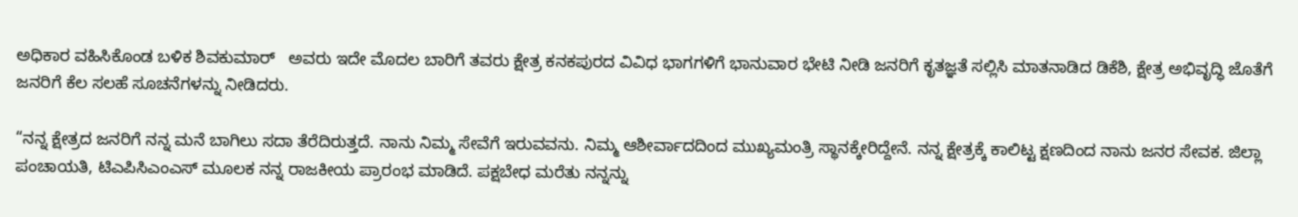ಅಧಿಕಾರ ವಹಿಸಿಕೊಂಡ ಬಳಿಕ ಶಿವಕುಮಾರ್   ಅವರು ಇದೇ ಮೊದಲ ಬಾರಿಗೆ ತವರು ಕ್ಷೇತ್ರ ಕನಕಪುರದ ವಿವಿಧ ಭಾಗಗಳಿಗೆ ಭಾನುವಾರ ಭೇಟಿ ನೀಡಿ ಜನರಿಗೆ ಕೃತಜ್ಞತೆ ಸಲ್ಲಿಸಿ ಮಾತನಾಡಿದ ಡಿಕೆಶಿ, ಕ್ಷೇತ್ರ ಅಭಿವೃದ್ಧಿ ಜೊತೆಗೆ ಜನರಿಗೆ ಕೆಲ ಸಲಹೆ ಸೂಚನೆಗಳನ್ನು ನೀಡಿದರು.

“ನನ್ನ ಕ್ಷೇತ್ರದ ಜನರಿಗೆ ನನ್ನ ಮನೆ ಬಾಗಿಲು ಸದಾ ತೆರೆದಿರುತ್ತದೆ. ನಾನು ನಿಮ್ಮ ಸೇವೆಗೆ ಇರುವವನು. ನಿಮ್ಮ ಆಶೀರ್ವಾದದಿಂದ ಮುಖ್ಯಮಂತ್ರಿ ಸ್ಥಾನಕ್ಕೇರಿದ್ದೇ‌‌ನೆ. ನನ್ನ ಕ್ಷೇತ್ರಕ್ಕೆ ಕಾಲಿಟ್ಟ ಕ್ಷಣದಿಂದ ನಾನು ಜನರ ಸೇವಕ. ಜಿಲ್ಲಾ ಪಂಚಾಯತಿ, ಟಿಎಪಿಸಿಎಂಎಸ್ ಮೂಲಕ ನನ್ನ ರಾಜಕೀಯ ಪ್ರಾರಂಭ ಮಾಡಿದೆ. ಪಕ್ಷಬೇಧ ಮರೆತು ನನ್ನನ್ನು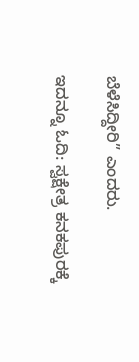ಬೆಳೆಸಿದ್ದೀರಿ” ಎಂದರು.

ಇದನ್ನೂ ಓದಿ: ಸ್ವಕ್ಷೇತ್ರ ಕನಕಪುರಕ್ಕೆ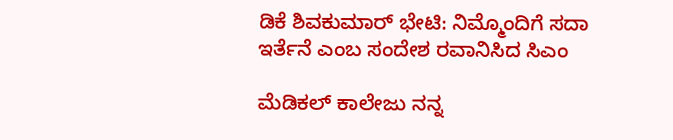ಡಿಕೆ ಶಿವಕುಮಾರ್ ಭೇಟಿ: ನಿಮ್ಮೊಂದಿಗೆ ಸದಾ ಇರ್ತೆನೆ ಎಂಬ ಸಂದೇಶ ರವಾನಿಸಿದ ಸಿಎಂ

ಮೆಡಿಕಲ್ ಕಾಲೇಜು ನನ್ನ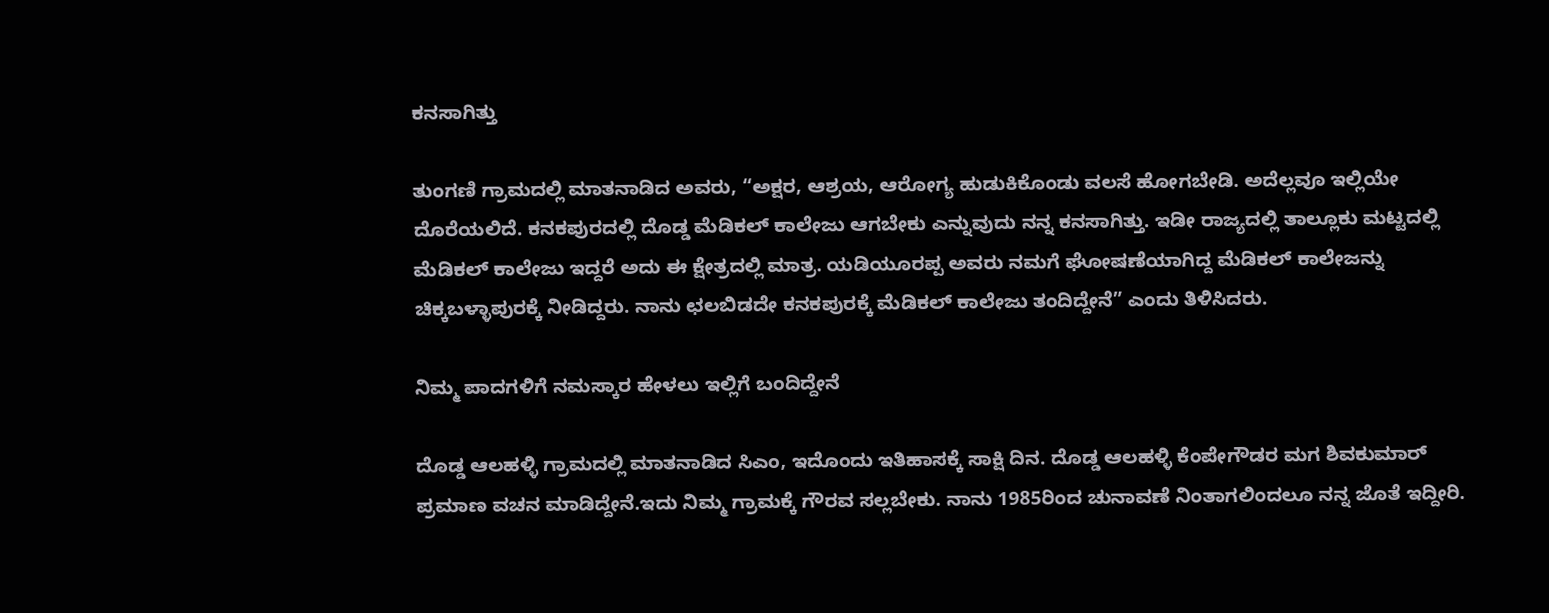ಕನಸಾಗಿತ್ತು

ತುಂಗಣಿ ಗ್ರಾಮದಲ್ಲಿ ಮಾತನಾಡಿದ ಅವರು, “ಅಕ್ಷರ, ಆಶ್ರಯ, ಆರೋಗ್ಯ ಹುಡುಕಿಕೊಂಡು ವಲಸೆ ಹೋಗಬೇಡಿ. ಅದೆಲ್ಲವೂ ಇಲ್ಲಿಯೇ ದೊರೆಯಲಿದೆ. ಕನಕಪುರದಲ್ಲಿ ದೊಡ್ಡ ಮೆಡಿಕಲ್ ಕಾಲೇಜು ಆಗಬೇಕು ಎನ್ನುವುದು ನನ್ನ ಕನಸಾಗಿತ್ತು. ಇಡೀ ರಾಜ್ಯದಲ್ಲಿ ತಾಲ್ಲೂಕು ಮಟ್ಟದಲ್ಲಿ ಮೆಡಿಕಲ್ ಕಾಲೇಜು ಇದ್ದರೆ ಅದು ಈ ಕ್ಷೇತ್ರದಲ್ಲಿ ಮಾತ್ರ. ಯಡಿಯೂರಪ್ಪ ಅವರು ನಮಗೆ ಘೋಷಣೆಯಾಗಿದ್ದ ಮೆಡಿಕಲ್ ಕಾಲೇಜನ್ನು ಚಿಕ್ಕಬಳ್ಳಾಪುರಕ್ಕೆ ನೀಡಿದ್ದರು. ನಾನು ಛಲಬಿಡದೇ ಕನಕಪುರಕ್ಕೆ ಮೆಡಿಕಲ್ ಕಾಲೇಜು ತಂದಿದ್ದೇನೆ” ಎಂದು ತಿಳಿಸಿದರು.

ನಿಮ್ಮ ಪಾದಗಳಿಗೆ ನಮಸ್ಕಾರ ಹೇಳಲು ಇಲ್ಲಿಗೆ ಬಂದಿದ್ದೇನೆ

ದೊಡ್ಡ ಆಲಹಳ್ಳಿ ಗ್ರಾಮದಲ್ಲಿ ಮಾತನಾಡಿದ ಸಿಎಂ, ಇದೊಂದು ಇತಿಹಾಸಕ್ಕೆ ಸಾಕ್ಷಿ ದಿನ. ದೊಡ್ಡ ಆಲಹಳ್ಳಿ ಕೆಂಪೇಗೌಡರ ಮಗ ಶಿವಕುಮಾರ್ ಪ್ರಮಾಣ ವಚನ ಮಾಡಿದ್ದೇನೆ.ಇದು ನಿಮ್ಮ ಗ್ರಾಮಕ್ಕೆ ಗೌರವ ಸಲ್ಲಬೇಕು. ನಾನು 1985ರಿಂದ ಚುನಾವಣೆ ನಿಂತಾಗಲಿಂದಲೂ ನನ್ನ ಜೊತೆ ಇದ್ದೀರಿ.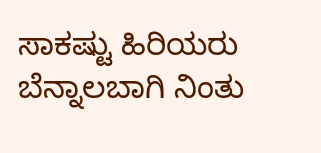ಸಾಕಷ್ಟು ಹಿರಿಯರು ಬೆನ್ನಾಲಬಾಗಿ ನಿಂತು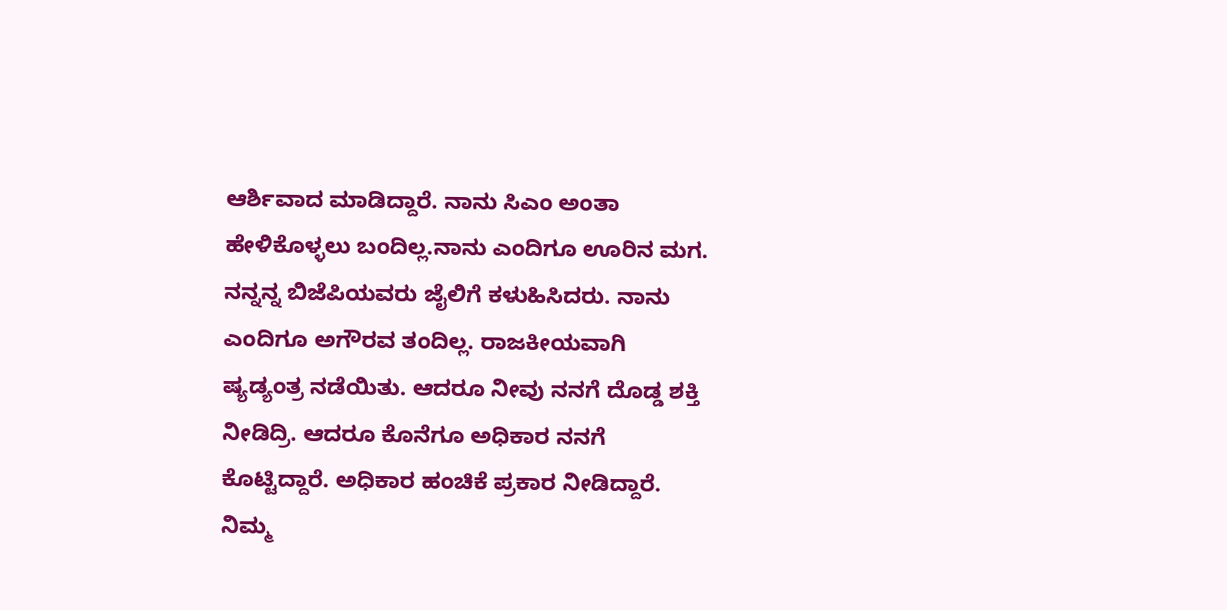ಆರ್ಶಿವಾದ ಮಾಡಿದ್ದಾರೆ. ನಾನು ಸಿಎಂ ಅಂತಾ ಹೇಳಿಕೊಳ್ಳಲು ಬಂದಿಲ್ಲ.ನಾನು ಎಂದಿಗೂ ಊರಿನ ಮಗ. ನನ್ನನ್ನ ಬಿಜೆಪಿಯವರು ಜೈಲಿಗೆ ಕಳುಹಿಸಿದರು. ನಾನು ಎಂದಿಗೂ ಅಗೌರವ ತಂದಿಲ್ಲ. ರಾಜಕೀಯವಾಗಿ ಷ್ಯಡ್ಯಂತ್ರ ನಡೆಯಿತು. ಆದರೂ ನೀವು ನನಗೆ ದೊಡ್ಡ ಶಕ್ತಿ ನೀಡಿದ್ರಿ. ಆದರೂ ಕೊನೆಗೂ ಅಧಿಕಾರ ನನಗೆ ಕೊಟ್ಟಿದ್ದಾರೆ. ಅಧಿಕಾರ ಹಂಚಿಕೆ ಪ್ರಕಾರ ನೀಡಿದ್ದಾರೆ. ನಿಮ್ಮ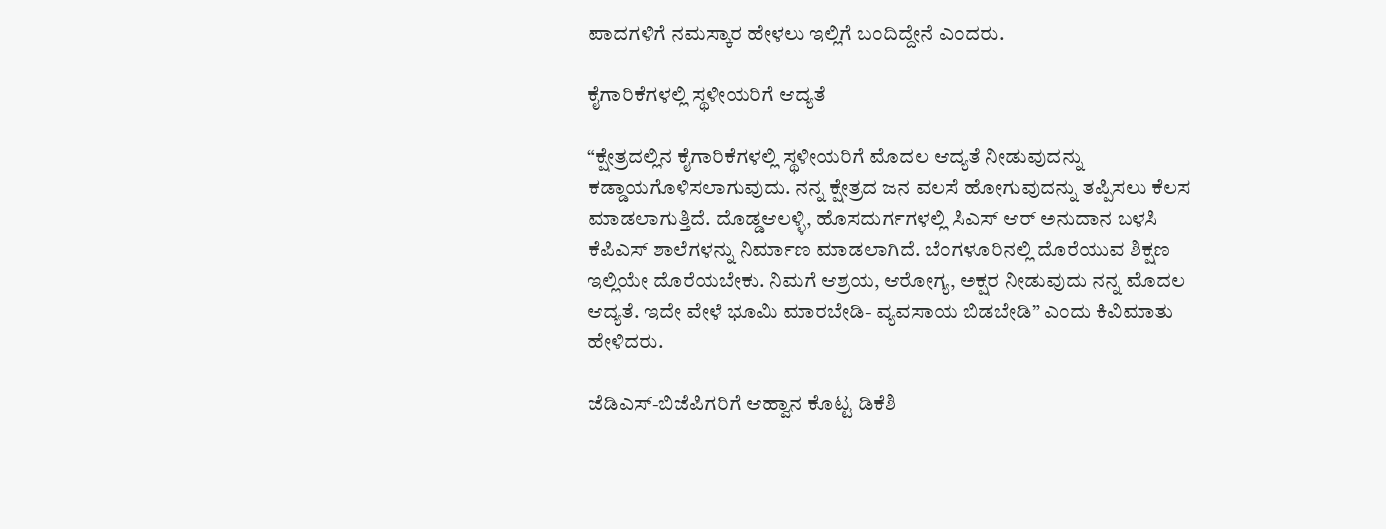ಪಾದಗಳಿಗೆ ನಮಸ್ಕಾರ ಹೇಳಲು ಇಲ್ಲಿಗೆ ಬಂದಿದ್ದೇನೆ ಎಂದರು.

ಕೈಗಾರಿಕೆಗಳಲ್ಲಿ ಸ್ಥಳೀಯರಿಗೆ ಆದ್ಯತೆ

“ಕ್ಷೇತ್ರದಲ್ಲಿನ ಕೈಗಾರಿಕೆಗಳಲ್ಲಿ ಸ್ಥಳೀಯರಿಗೆ ಮೊದಲ ಆದ್ಯತೆ ನೀಡುವುದನ್ನು ಕಡ್ಡಾಯಗೊಳಿಸಲಾಗುವುದು. ನನ್ನ ಕ್ಷೇತ್ರದ ಜನ ವಲಸೆ ಹೋಗುವುದನ್ನು ತಪ್ಪಿಸಲು ಕೆಲಸ ಮಾಡಲಾಗುತ್ತಿದೆ. ದೊಡ್ಡಆಲಳ್ಳಿ, ಹೊಸದುರ್ಗಗಳಲ್ಲಿ ಸಿಎಸ್ ಆರ್ ಅನುದಾನ ಬಳಸಿ ಕೆಪಿಎಸ್ ಶಾಲೆಗಳನ್ನು ನಿರ್ಮಾಣ ಮಾಡಲಾಗಿದೆ. ಬೆಂಗಳೂರಿನಲ್ಲಿ ದೊರೆಯುವ ಶಿಕ್ಷಣ ಇಲ್ಲಿಯೇ ದೊರೆಯಬೇಕು. ನಿಮಗೆ ಆಶ್ರಯ, ಆರೋಗ್ಯ, ಅಕ್ಷರ ನೀಡುವುದು ನನ್ನ ಮೊದಲ ಆದ್ಯತೆ. ಇದೇ ವೇಳೆ ಭೂಮಿ ಮಾರಬೇಡಿ- ವ್ಯವಸಾಯ ಬಿಡಬೇಡಿ” ಎಂದು ಕಿವಿಮಾತು ಹೇಳಿದರು.

ಜೆಡಿಎಸ್-ಬಿಜೆಪಿಗರಿಗೆ ಆಹ್ವಾನ ಕೊಟ್ಟ ಡಿಕೆಶಿ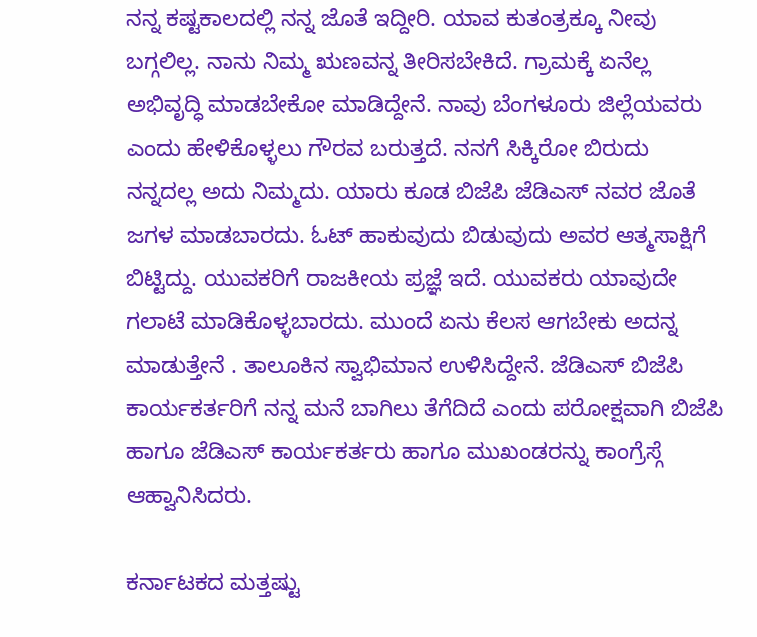ನನ್ನ ಕಷ್ಟಕಾಲದಲ್ಲಿ ನನ್ನ ಜೊತೆ ಇದ್ದೀರಿ. ಯಾವ ಕುತಂತ್ರಕ್ಕೂ ನೀವು ಬಗ್ಗಲಿಲ್ಲ. ನಾನು ನಿಮ್ಮ ಋಣವನ್ನ ತೀರಿಸಬೇಕಿದೆ. ಗ್ರಾಮಕ್ಕೆ ಏನೆಲ್ಲ ಅಭಿವೃದ್ಧಿ ಮಾಡಬೇಕೋ ಮಾಡಿದ್ದೇನೆ. ನಾವು ಬೆಂಗಳೂರು ಜಿಲ್ಲೆಯವರು ಎಂದು ಹೇಳಿಕೊಳ್ಳಲು ಗೌರವ ಬರುತ್ತದೆ. ನನಗೆ ಸಿಕ್ಕಿರೋ ಬಿರುದು ನನ್ನದಲ್ಲ ಅದು ನಿಮ್ಮದು. ಯಾರು ಕೂಡ ಬಿಜೆಪಿ ಜೆಡಿಎಸ್ ನವರ ಜೊತೆ ಜಗಳ ಮಾಡಬಾರದು. ಓಟ್ ಹಾಕುವುದು ಬಿಡುವುದು ಅವರ ಆತ್ಮಸಾಕ್ಷಿಗೆ ಬಿಟ್ಟಿದ್ದು. ಯುವಕರಿಗೆ ರಾಜಕೀಯ ಪ್ರಜ್ಞೆ ಇದೆ. ಯುವಕರು ಯಾವುದೇ ಗಲಾಟೆ ಮಾಡಿಕೊಳ್ಳಬಾರದು. ಮುಂದೆ ಏನು ಕೆಲಸ ಆಗಬೇಕು ಅದನ್ನ ಮಾಡುತ್ತೇನೆ . ತಾಲೂಕಿನ ಸ್ವಾಭಿಮಾನ ಉಳಿಸಿದ್ದೇನೆ. ಜೆಡಿಎಸ್ ಬಿಜೆಪಿ ಕಾರ್ಯಕರ್ತರಿಗೆ ನನ್ನ ಮನೆ ಬಾಗಿಲು ತೆಗೆದಿದೆ ಎಂದು ಪರೋಕ್ಷವಾಗಿ ಬಿಜೆಪಿ ಹಾಗೂ ಜೆಡಿಎಸ್ ಕಾರ್ಯಕರ್ತರು ಹಾಗೂ ಮುಖಂಡರನ್ನು ಕಾಂಗ್ರೆಸ್ಗೆ ಆಹ್ವಾನಿಸಿದರು.

ಕರ್ನಾಟಕದ ಮತ್ತಷ್ಟು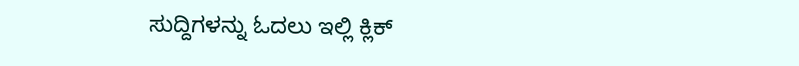ಸುದ್ದಿಗಳನ್ನು ಓದಲು ಇಲ್ಲಿ ಕ್ಲಿಕ್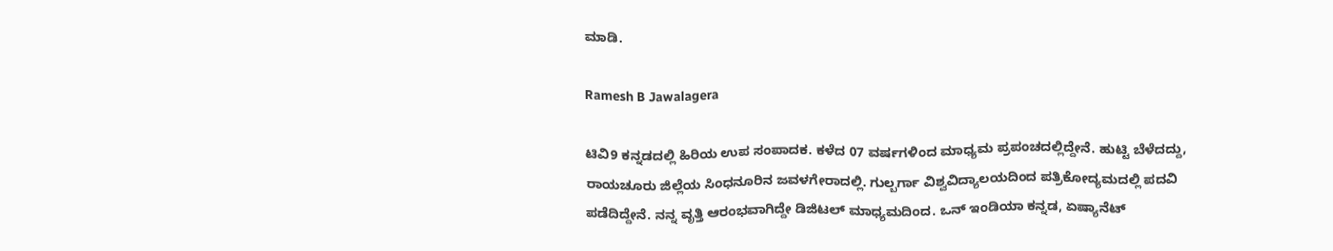ಮಾಡಿ.

Ramesh B Jawalagera

ಟಿವಿ9 ಕನ್ನಡದಲ್ಲಿ ಹಿರಿಯ ಉಪ ಸಂಪಾದಕ. ಕಳೆದ 07 ವರ್ಷಗಳಿಂದ ಮಾಧ್ಯಮ ಪ್ರಪಂಚದಲ್ಲಿದ್ದೇನೆ. ಹುಟ್ಟಿ ಬೆಳೆದದ್ದು, ರಾಯಚೂರು ಜಿಲ್ಲೆಯ ಸಿಂಧನೂರಿನ ಜವಳಗೇರಾದಲ್ಲಿ. ಗುಲ್ಬರ್ಗಾ ವಿಶ್ವವಿದ್ಯಾಲಯದಿಂದ ಪತ್ರಿಕೋದ್ಯಮದಲ್ಲಿ ಪದವಿ ಪಡೆದಿದ್ದೇನೆ. ನನ್ನ ವೃತ್ತಿ ಆರಂಭವಾಗಿದ್ದೇ ಡಿಜಿಟಲ್ ಮಾಧ್ಯಮದಿಂದ. ಒನ್ ಇಂಡಿಯಾ ಕನ್ನಡ, ಏಷ್ಯಾನೆಟ್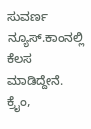ಸುವರ್ಣ ನ್ಯೂಸ್.ಕಾಂನಲ್ಲಿ ಕೆಲಸ ಮಾಡಿದ್ದೇನೆ. ಕ್ರೈಂ,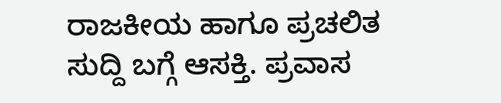ರಾಜಕೀಯ ಹಾಗೂ ಪ್ರಚಲಿತ ಸುದ್ದಿ ಬಗ್ಗೆ ಆಸಕ್ತಿ. ಪ್ರವಾಸ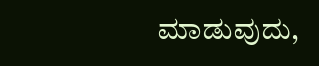ಮಾಡುವುದು,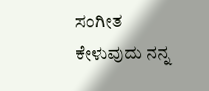ಸಂಗೀತ ಕೇಳುವುದು ನನ್ನ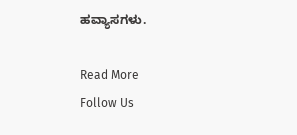ಹವ್ಯಾಸಗಳು.

Read More
Follow Us